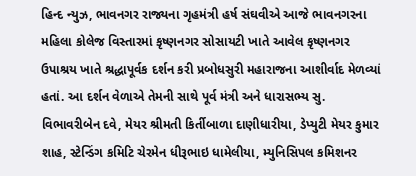હિન્દ ન્યુઝ, ભાવનગર રાજ્યના ગૃહમંત્રી હર્ષ સંઘવીએ આજે ભાવનગરના મહિલા કોલેજ વિસ્તારમાં કૃષ્ણનગર સોસાયટી ખાતે આવેલ કૃષ્ણનગર ઉપાશ્રય ખાતે શ્રદ્ધાપૂર્વક દર્શન કરી પ્રબોધસુરી મહારાજના આશીર્વાદ મેળવ્યાં હતાં. આ દર્શન વેળાએ તેમની સાથે પૂર્વ મંત્રી અને ધારાસભ્ય સુ. વિભાવરીબેન દવે, મેયર શ્રીમતી કિર્તીબાળા દાણીધારીયા, ડેપ્યુટી મેયર કુમાર શાહ, સ્ટેન્ડિંગ કમિટિ ચેરમેન ધીરૂભાઇ ધામેલીયા, મ્યુનિસિપલ કમિશનર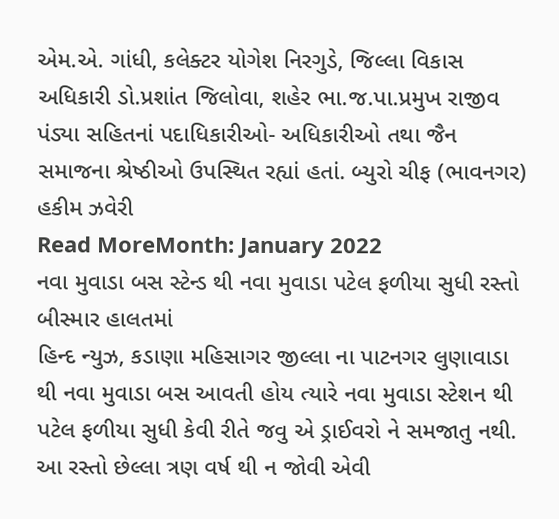એમ.એ. ગાંધી, કલેક્ટર યોગેશ નિરગુડે, જિલ્લા વિકાસ અધિકારી ડો.પ્રશાંત જિલોવા, શહેર ભા.જ.પા.પ્રમુખ રાજીવ પંડ્યા સહિતનાં પદાધિકારીઓ- અધિકારીઓ તથા જૈન સમાજના શ્રેષ્ઠીઓ ઉપસ્થિત રહ્યાં હતાં. બ્યુરો ચીફ (ભાવનગર) હકીમ ઝવેરી
Read MoreMonth: January 2022
નવા મુવાડા બસ સ્ટેન્ડ થી નવા મુવાડા પટેલ ફળીયા સુધી રસ્તો બીસ્માર હાલતમાં
હિન્દ ન્યુઝ, કડાણા મહિસાગર જીલ્લા ના પાટનગર લુણાવાડા થી નવા મુવાડા બસ આવતી હોય ત્યારે નવા મુવાડા સ્ટેશન થી પટેલ ફળીયા સુધી કેવી રીતે જવુ એ ડ્રાઈવરો ને સમજાતુ નથી. આ રસ્તો છેલ્લા ત્રણ વર્ષ થી ન જોવી એવી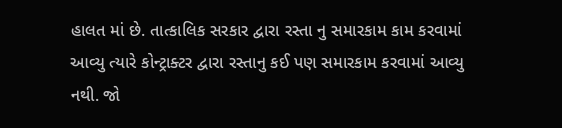હાલત માં છે. તાત્કાલિક સરકાર દ્વારા રસ્તા નુ સમારકામ કામ કરવામાં આવ્યુ ત્યારે કોન્ટ્રાક્ટર દ્વારા રસ્તાનુ કઈ પણ સમારકામ કરવામાં આવ્યુ નથી. જો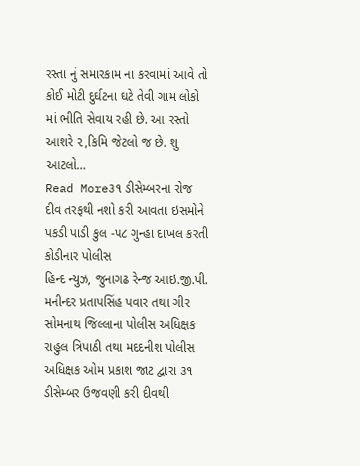રસ્તા નું સમારકામ ના કરવામાં આવે તો કોઈ મોટી દુર્ઘટના ઘટે તેવી ગામ લોકો માં ભીતિ સેવાય રહી છે. આ રસ્તો આશરે ૨,કિમિ જેટલો જ છે. શુ આટલો…
Read More૩૧ ડીસેમ્બરના રોજ દીવ તરફથી નશો કરી આવતા ઇસમોને પકડી પાડી કુલ -૫૮ ગુન્હા દાખલ કરતી કોડીનાર પોલીસ
હિન્દ ન્યુઝ, જુનાગઢ રેન્જ આઇ.જી.પી. મનીન્દર પ્રતાપસિંહ પવાર તથા ગીર સોમનાથ જિલ્લાના પોલીસ અધિક્ષક રાહુલ ત્રિપાઠી તથા મદદનીશ પોલીસ અધિક્ષક ઓમ પ્રકાશ જાટ દ્વારા ૩૧ ડીસેમ્બર ઉજવણી કરી દીવથી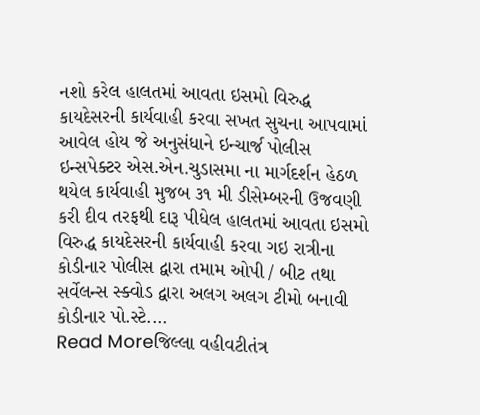નશો કરેલ હાલતમાં આવતા ઇસમો વિરુદ્ધ કાયદેસરની કાર્યવાહી કરવા સખત સુચના આપવામાં આવેલ હોય જે અનુસંધાને ઇન્ચાર્જ પોલીસ ઇન્સપેક્ટર એસ.એન.ચુડાસમા ના માર્ગદર્શન હેઠળ થયેલ કાર્યવાહી મુજબ ૩૧ મી ડીસેમ્બરની ઉજવણી કરી દીવ તરફથી દારૂ પીધેલ હાલતમાં આવતા ઇસમો વિરુદ્ધ કાયદેસરની કાર્યવાહી કરવા ગઇ રાત્રીના કોડીનાર પોલીસ દ્વારા તમામ ઓપી / બીટ તથા સર્વેલન્સ સ્ક્વોડ દ્વારા અલગ અલગ ટીમો બનાવી કોડીનાર પો.સ્ટે.…
Read Moreજિલ્લા વહીવટીતંત્ર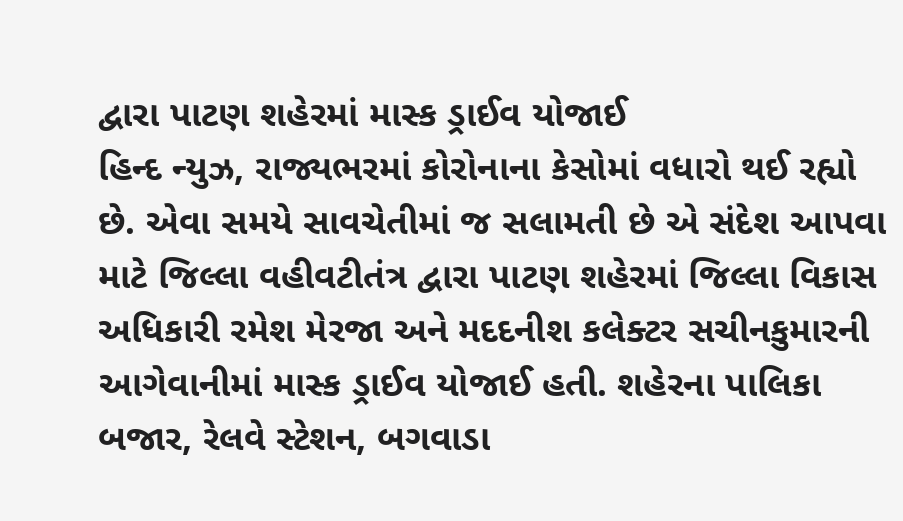દ્વારા પાટણ શહેરમાં માસ્ક ડ્રાઈવ યોજાઈ
હિન્દ ન્યુઝ, રાજ્યભરમાં કોરોનાના કેસોમાં વધારો થઈ રહ્યો છે. એવા સમયે સાવચેતીમાં જ સલામતી છે એ સંદેશ આપવા માટે જિલ્લા વહીવટીતંત્ર દ્વારા પાટણ શહેરમાં જિલ્લા વિકાસ અધિકારી રમેશ મેરજા અને મદદનીશ કલેક્ટર સચીનકુમારની આગેવાનીમાં માસ્ક ડ્રાઈવ યોજાઈ હતી. શહેરના પાલિકા બજાર, રેલવે સ્ટેશન, બગવાડા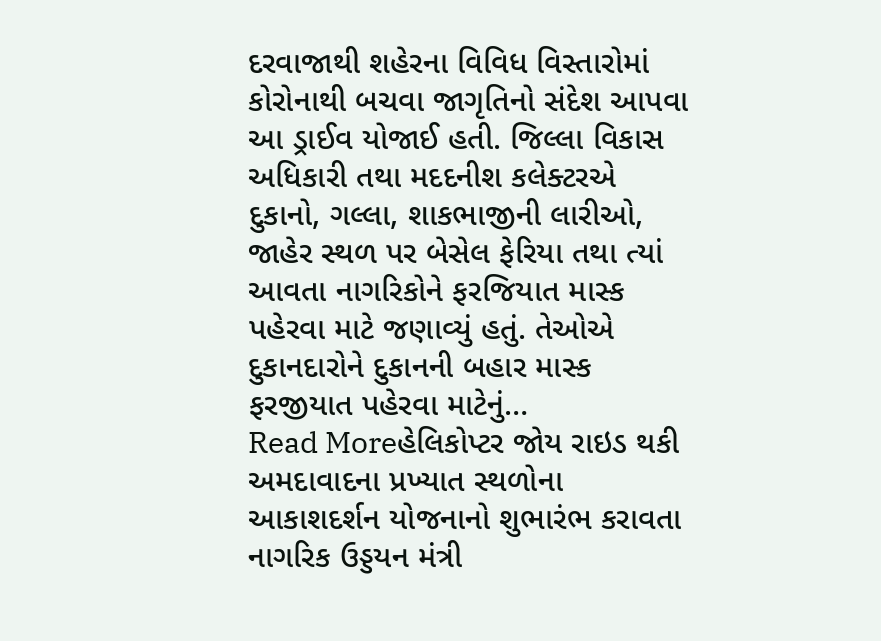દરવાજાથી શહેરના વિવિધ વિસ્તારોમાં કોરોનાથી બચવા જાગૃતિનો સંદેશ આપવા આ ડ્રાઈવ યોજાઈ હતી. જિલ્લા વિકાસ અધિકારી તથા મદદનીશ કલેક્ટરએ દુકાનો, ગલ્લા, શાકભાજીની લારીઓ, જાહેર સ્થળ પર બેસેલ ફેરિયા તથા ત્યાં આવતા નાગરિકોને ફરજિયાત માસ્ક પહેરવા માટે જણાવ્યું હતું. તેઓએ દુકાનદારોને દુકાનની બહાર માસ્ક ફરજીયાત પહેરવા માટેનું…
Read Moreહેલિકોપ્ટર જોય રાઇડ થકી અમદાવાદના પ્રખ્યાત સ્થળોના આકાશદર્શન યોજનાનો શુભારંભ કરાવતા નાગરિક ઉડ્ડયન મંત્રી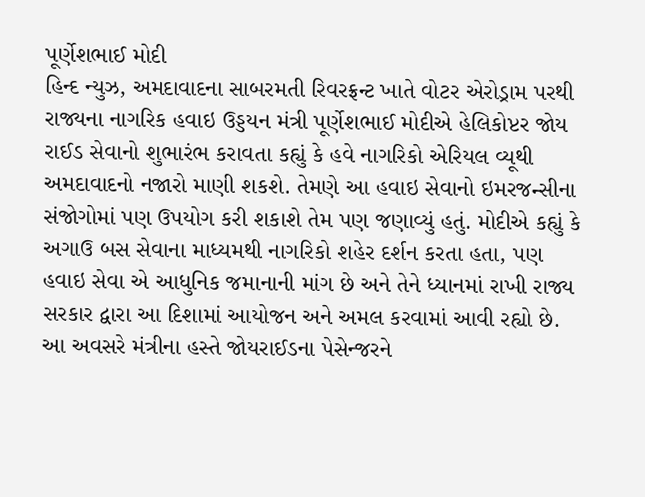પૂર્ણેશભાઈ મોદી
હિન્દ ન્યુઝ, અમદાવાદના સાબરમતી રિવરફ્રન્ટ ખાતે વોટર એરોડ્રામ પરથી રાજ્યના નાગરિક હવાઇ ઉડ્ડયન મંત્રી પૂર્ણેશભાઈ મોદીએ હેલિકોપ્ટર જોય રાઈડ સેવાનો શુભારંભ કરાવતા કહ્યું કે હવે નાગરિકો એરિયલ વ્યૂથી અમદાવાદનો નજારો માણી શકશે. તેમણે આ હવાઇ સેવાનો ઇમરજન્સીના સંજોગોમાં પણ ઉપયોગ કરી શકાશે તેમ પણ જણાવ્યું હતું. મોદીએ કહ્યું કે અગાઉ બસ સેવાના માધ્યમથી નાગરિકો શહેર દર્શન કરતા હતા, પણ હવાઇ સેવા એ આધુનિક જમાનાની માંગ છે અને તેને ધ્યાનમાં રાખી રાજ્ય સરકાર દ્વારા આ દિશામાં આયોજન અને અમલ કરવામાં આવી રહ્યો છે. આ અવસરે મંત્રીના હસ્તે જોયરાઈડના પેસેન્જરને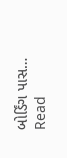બોર્ડિંગ પાસ…
Read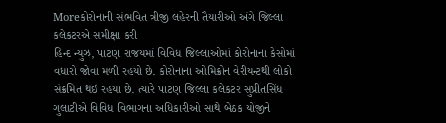Moreકોરોનાની સંભવિત ત્રીજી લહેરની તૈયારીઓ અંગે જિલ્લા કલેકટરએ સમીક્ષા કરી
હિન્દ ન્યુઝ, પાટણ રાજયમાં વિવિધ જિલ્લાઓમાં કોરોનાના કેસોમાં વધારો જોવા મળી રહયો છે. કોરોનાના ઓમિક્રોન વેરીયન્ટથી લોકો સંક્રમિત થઇ રહયા છે. ત્યારે પાટણ જિલ્લા કલેકટર સુપ્રીતસિંધ ગુલાટીએ વિવિધ વિભાગના અધિકારીઓ સાથે બેઠક યોજીને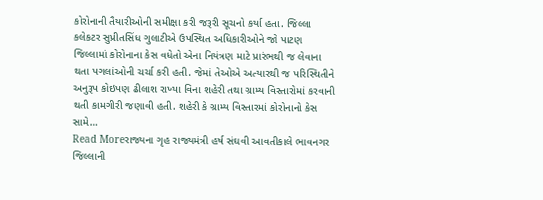કોરોનાની તૈયારીઓની સમીક્ષા કરી જરૂરી સૂચનો કર્યા હતા. જિલ્લા કલેકટર સુપ્રીતસિંધ ગુલાટીએ ઉપસ્થિત અધિકારીઓને જો પાટણ જિલ્લામાં કોરોનાના કેસ વધેતો એના નિયંત્રણ માટે પ્રારંભથી જ લેવાના થતા પગલાંઓની ચર્ચા કરી હતી. જેમાં તેઓએ અત્યારથી જ પરિસ્થિતીને અનુરૂપ કોઇપણ ઢીલાશ રાખ્યા વિના શહેરી તથા ગ્રામ્ય વિસ્તારોમાં કરવાની થતી કામગીરી જણાવી હતી. શહેરી કે ગ્રામ્ય વિસ્તારમાં કોરોનાનો કેસ સામે…
Read Moreરાજ્યના ગૃહ રાજ્યમંત્રી હર્ષ સંઘવી આવતીકાલે ભાવનગર જિલ્લાની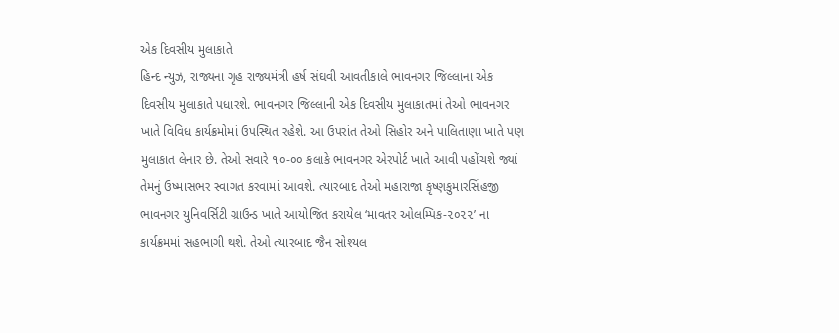એક દિવસીય મુલાકાતે
હિન્દ ન્યુઝ, રાજ્યના ગૃહ રાજ્યમંત્રી હર્ષ સંઘવી આવતીકાલે ભાવનગર જિલ્લાના એક દિવસીય મુલાકાતે પધારશે. ભાવનગર જિલ્લાની એક દિવસીય મુલાકાતમાં તેઓ ભાવનગર ખાતે વિવિધ કાર્યક્રમોમાં ઉપસ્થિત રહેશે. આ ઉપરાંત તેઓ સિહોર અને પાલિતાણા ખાતે પણ મુલાકાત લેનાર છે. તેઓ સવારે ૧૦-૦૦ કલાકે ભાવનગર એરપોર્ટ ખાતે આવી પહોંચશે જ્યાં તેમનું ઉષ્માસભર સ્વાગત કરવામાં આવશે. ત્યારબાદ તેઓ મહારાજા કૃષ્ણકુમારસિંહજી ભાવનગર યુનિવર્સિટી ગ્રાઉન્ડ ખાતે આયોજિત કરાયેલ ‘માવતર ઓલમ્પિક-૨૦૨૨’ ના કાર્યક્રમમાં સહભાગી થશે. તેઓ ત્યારબાદ જૈન સોશ્યલ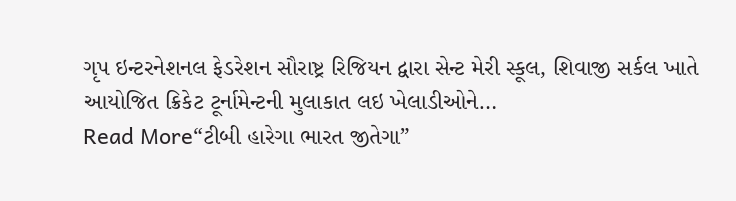ગૃપ ઇન્ટરનેશનલ ફેડરેશન સૌરાષ્ટ્ર રિજિયન દ્વારા સેન્ટ મેરી સ્કૂલ, શિવાજી સર્કલ ખાતે આયોજિત ક્રિકેટ ટૂર્નામેન્ટની મુલાકાત લઇ ખેલાડીઓને…
Read More“ટીબી હારેગા ભારત જીતેગા”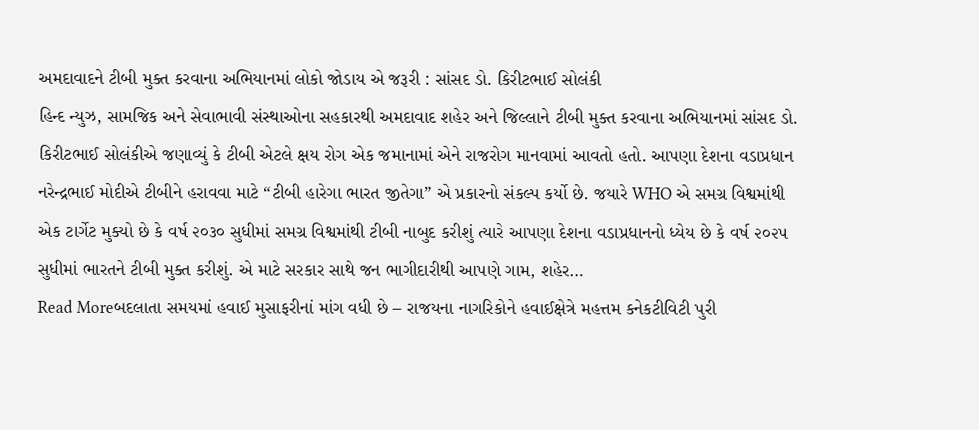અમદાવાદને ટીબી મુક્ત કરવાના અભિયાનમાં લોકો જોડાય એ જરૂરી : સાંસદ ડો. કિરીટભાઈ સોલંકી
હિન્દ ન્યુઝ, સામજિક અને સેવાભાવી સંસ્થાઓના સહકારથી અમદાવાદ શહેર અને જિલ્લાને ટીબી મુક્ત કરવાના અભિયાનમાં સાંસદ ડો. કિરીટભાઈ સોલંકીએ જણાવ્યું કે ટીબી એટલે ક્ષય રોગ એક જમાનામાં એને રાજરોગ માનવામાં આવતો હતો. આપણા દેશના વડાપ્રધાન નરેન્દ્રભાઈ મોદીએ ટીબીને હરાવવા માટે “ટીબી હારેગા ભારત જીતેગા” એ પ્રકારનો સંકલ્પ કર્યો છે. જયારે WHO એ સમગ્ર વિશ્વમાંથી એક ટાર્ગેટ મુક્યો છે કે વર્ષ ૨૦૩૦ સુધીમાં સમગ્ર વિશ્વમાંથી ટીબી નાબુદ કરીશું ત્યારે આપણા દેશના વડાપ્રધાનનો ધ્યેય છે કે વર્ષ ૨૦૨૫ સુધીમાં ભારતને ટીબી મુક્ત કરીશું. એ માટે સરકાર સાથે જન ભાગીદારીથી આપણે ગામ, શહેર…
Read Moreબદલાતા સમયમાં હવાઈ મુસાફરીનાં માંગ વધી છે – રાજયના નાગરિકોને હવાઈક્ષેત્રે મહત્તમ કનેકટીવિટી પુરી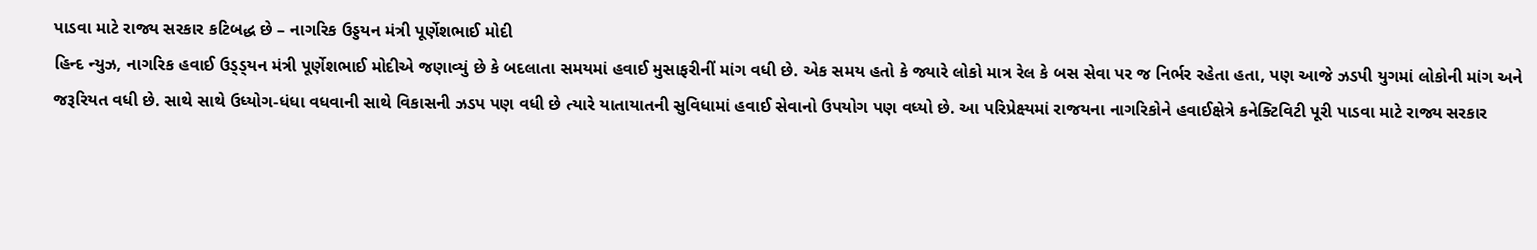પાડવા માટે રાજ્ય સરકાર કટિબદ્ધ છે – નાગરિક ઉડ્ડયન મંત્રી પૂર્ણેશભાઈ મોદી
હિન્દ ન્યુઝ, નાગરિક હવાઈ ઉડ્ડ્યન મંત્રી પૂર્ણેશભાઈ મોદીએ જણાવ્યું છે કે બદલાતા સમયમાં હવાઈ મુસાફરીનીં માંગ વધી છે. એક સમય હતો કે જ્યારે લોકો માત્ર રેલ કે બસ સેવા પર જ નિર્ભર રહેતા હતા, પણ આજે ઝડપી યુગમાં લોકોની માંગ અને જરૂરિયત વધી છે. સાથે સાથે ઉધ્યોગ-ધંધા વધવાની સાથે વિકાસની ઝડપ પણ વધી છે ત્યારે યાતાયાતની સુવિધામાં હવાઈ સેવાનો ઉપયોગ પણ વધ્યો છે. આ પરિપ્રેક્ષ્યમાં રાજયના નાગરિકોને હવાઈક્ષેત્રે કનેક્ટિવિટી પૂરી પાડવા માટે રાજ્ય સરકાર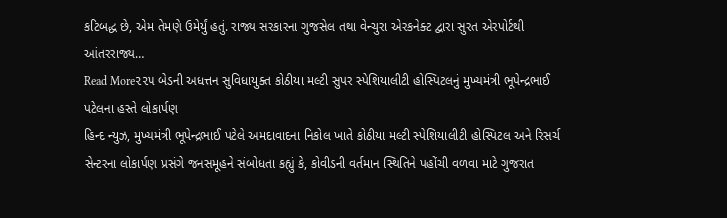કટિબદ્ધ છે, એમ તેમણે ઉમેર્યું હતું. રાજ્ય સરકારના ગુજસેલ તથા વેન્ચુરા એરકનેક્ટ દ્વારા સુરત એરપોર્ટથી આંતરરાજ્ય…
Read More૨૨૫ બેડની અધત્તન સુવિધાયુક્ત કોઠીયા મલ્ટી સુપર સ્પેશિયાલીટી હોસ્પિટલનું મુખ્યમંત્રી ભૂપેન્દ્રભાઈ પટેલના હસ્તે લોકાર્પણ
હિન્દ ન્યુઝ, મુખ્યમંત્રી ભૂપેન્દ્રભાઈ પટેલે અમદાવાદના નિકોલ ખાતે કોઠીયા મલ્ટી સ્પેશિયાલીટી હોસ્પિટલ અને રિસર્ચ સેન્ટરના લોકાર્પણ પ્રસંગે જનસમૂહને સંબોધતા કહ્યું કે, કોવીડની વર્તમાન સ્થિતિને પહોંચી વળવા માટે ગુજરાત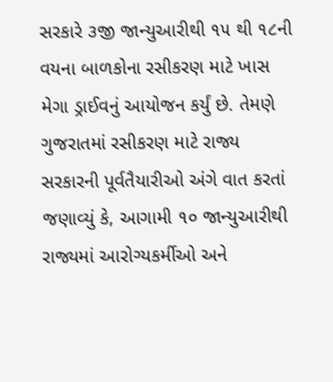સરકારે ૩જી જાન્યુઆરીથી ૧૫ થી ૧૮ની વયના બાળકોના રસીકરણ માટે ખાસ મેગા ડ્રાઈવનું આયોજન કર્યું છે. તેમણે ગુજરાતમાં રસીકરણ માટે રાજ્ય સરકારની પૂર્વતૈયારીઓ અંગે વાત કરતાં જણાવ્યું કે, આગામી ૧૦ જાન્યુઆરીથી રાજ્યમાં આરોગ્યકર્મીઓ અને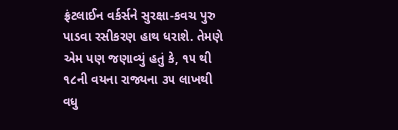ફ્રંટલાઈન વર્કર્સને સુરક્ષા-કવચ પુરુ પાડવા રસીકરણ હાથ ધરાશે. તેમણે એમ પણ જણાવ્યું હતું કે, ૧૫ થી ૧૮ની વયના રાજ્યના ૩૫ લાખથી વધુ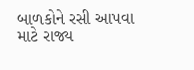બાળકોને રસી આપવા માટે રાજ્ય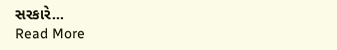સરકારે…
Read More